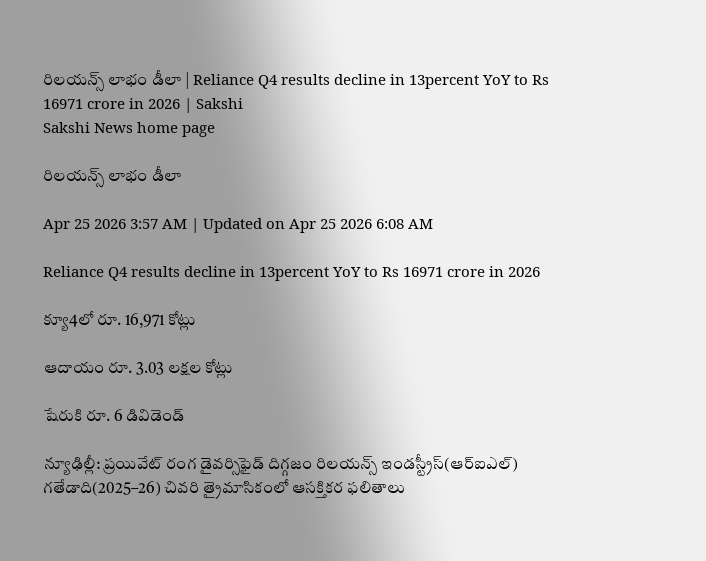రిలయన్స్‌ లాభం డీలా | Reliance Q4 results decline in 13percent YoY to Rs 16971 crore in 2026 | Sakshi
Sakshi News home page

రిలయన్స్‌ లాభం డీలా

Apr 25 2026 3:57 AM | Updated on Apr 25 2026 6:08 AM

Reliance Q4 results decline in 13percent YoY to Rs 16971 crore in 2026

క్యూ4లో రూ. 16,971 కోట్లు

ఆదాయం రూ. 3.03 లక్షల కోట్లు

షేరుకి రూ. 6 డివిడెండ్‌

న్యూఢిల్లీ: ప్రయివేట్‌ రంగ డైవర్సిఫైడ్‌ దిగ్గజం రిలయన్స్‌ ఇండస్ట్రీస్‌(ఆర్‌ఐఎల్‌) గతేడాది(2025–26) చివరి త్రైమాసికంలో ఆసక్తికర ఫలితాలు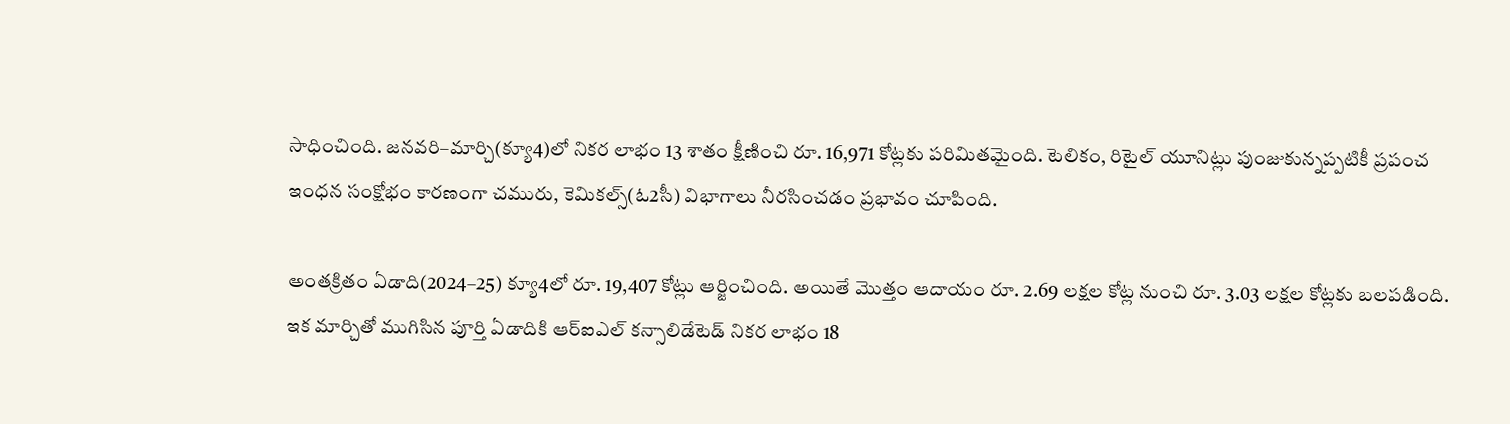సాధించింది. జనవరి–మార్చి(క్యూ4)లో నికర లాభం 13 శాతం క్షీణించి రూ. 16,971 కోట్లకు పరిమితమైంది. టెలికం, రిటైల్‌ యూనిట్లు పుంజుకున్నప్పటికీ ప్రపంచ ఇంధన సంక్షోభం కారణంగా చమురు, కెమికల్స్‌(ఓ2సీ) విభాగాలు నీరసించడం ప్రభావం చూపింది.

అంతక్రితం ఏడాది(2024–25) క్యూ4లో రూ. 19,407 కోట్లు ఆర్జించింది. అయితే మొత్తం ఆదాయం రూ. 2.69 లక్షల కోట్ల నుంచి రూ. 3.03 లక్షల కోట్లకు బలపడింది. ఇక మార్చితో ముగిసిన పూర్తి ఏడాదికి ఆర్‌ఐఎల్‌ కన్సాలిడేటెడ్‌ నికర లాభం 18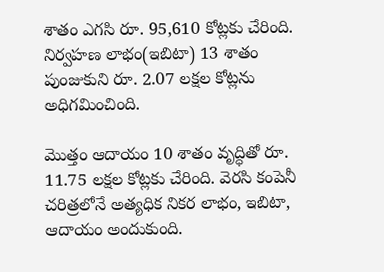శాతం ఎగసి రూ. 95,610 కోట్లకు చేరింది. నిర్వహణ లాభం(ఇబిటా) 13 శాతం పుంజుకుని రూ. 2.07 లక్షల కోట్లను అధిగమించింది.

మొత్తం ఆదాయం 10 శాతం వృద్ధితో రూ. 11.75 లక్షల కోట్లకు చేరింది. వెరసి కంపెనీ చరిత్రలోనే అత్యధిక నికర లాభం, ఇబిటా, ఆదాయం అందుకుంది.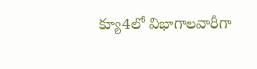క్యూ4లో విభాగాలవారీగా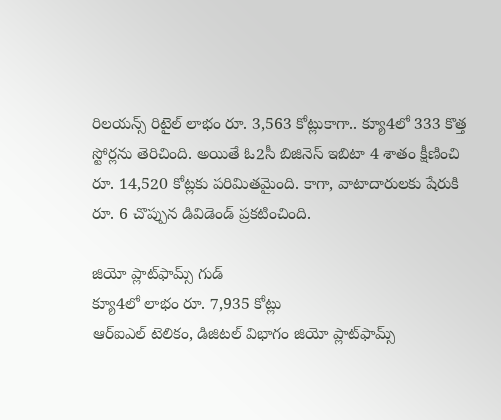రిలయన్స్‌ రిటైల్‌ లాభం రూ. 3,563 కోట్లుకాగా.. క్యూ4లో 333 కొత్త స్టోర్లను తెరిచింది. అయితే ఓ2సీ బిజినెస్‌ ఇబిటా 4 శాతం క్షీణించి రూ. 14,520 కోట్లకు పరిమితమైంది. కాగా, వాటాదారులకు షేరుకి రూ. 6 చొప్పున డివిడెండ్‌ ప్రకటించింది.

జియో ప్లాట్‌ఫామ్స్‌ గుడ్‌
క్యూ4లో లాభం రూ. 7,935 కోట్లు
ఆర్‌ఐఎల్‌ టెలికం, డిజిటల్‌ విభాగం జియో ప్లాట్‌ఫామ్స్‌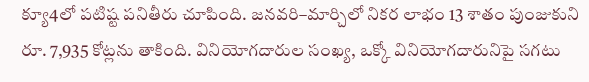క్యూ4లో పటిష్ట పనితీరు చూపింది. జనవరి–మార్చిలో నికర లాభం 13 శాతం పుంజుకుని రూ. 7,935 కోట్లను తాకింది. వినియోగదారుల సంఖ్య, ఒక్కో వినియోగదారునిపై సగటు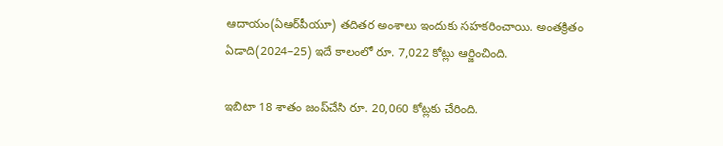ఆదాయం(ఏఆర్‌పీయూ) తదితర అంశాలు ఇందుకు సహకరించాయి. అంతక్రితం ఏడాది(2024–25) ఇదే కాలంలో రూ. 7,022 కోట్లు ఆర్జించింది.

ఇబిటా 18 శాతం జంప్‌చేసి రూ. 20,060 కోట్లకు చేరింది.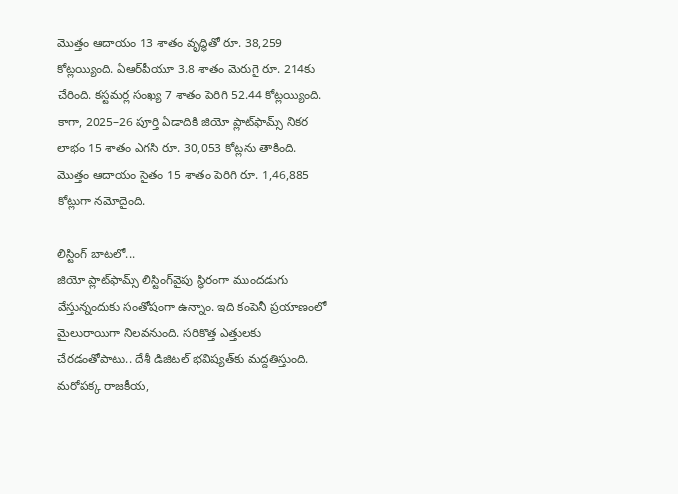మొత్తం ఆదాయం 13 శాతం వృద్ధితో రూ. 38,259 కోట్లయ్యింది. ఏఆర్‌పీయూ 3.8 శాతం మెరుగై రూ. 214కు చేరింది. కస్టమర్ల సంఖ్య 7 శాతం పెరిగి 52.44 కోట్లయ్యింది. కాగా, 2025–26 పూర్తి ఏడాదికి జియో ప్లాట్‌ఫామ్స్‌ నికర లాభం 15 శాతం ఎగసి రూ. 30,053 కోట్లను తాకింది. మొత్తం ఆదాయం సైతం 15 శాతం పెరిగి రూ. 1,46,885 కోట్లుగా నమోదైంది.

లిస్టింగ్‌ బాటలో...
జియో ప్లాట్‌ఫామ్స్‌ లిస్టింగ్‌వైపు స్థిరంగా ముందడుగు వేస్తున్నందుకు సంతోషంగా ఉన్నాం. ఇది కంపెనీ ప్రయాణంలో మైలురాయిగా నిలవనుంది. సరికొత్త ఎత్తులకు చేరడంతోపాటు.. దేశీ డిజిటల్‌ భవిష్యత్‌కు మద్దతిస్తుంది. మరోపక్క రాజకీయ,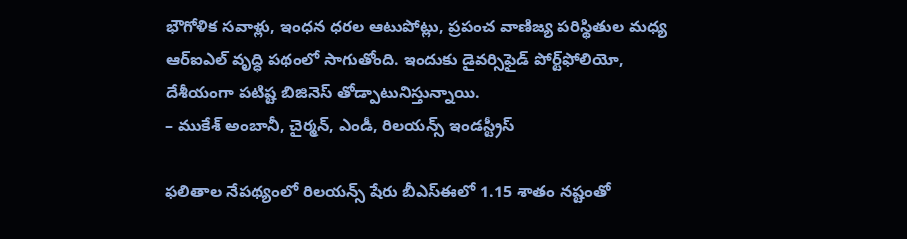భౌగోళిక సవాళ్లు, ఇంధన ధరల ఆటుపోట్లు, ప్రపంచ వాణిజ్య పరిస్థితుల మధ్య ఆర్‌ఐఎల్‌ వృద్ధి పథంలో సాగుతోంది. ఇందుకు డైవర్సిఫైడ్‌ పోర్ట్‌ఫోలియో, దేశీయంగా పటిష్ట బిజినెస్‌ తోడ్పాటునిస్తున్నాయి.
– ముకేశ్‌ అంబానీ, చైర్మన్, ఎండీ, రిలయన్స్‌ ఇండస్ట్రీస్‌

ఫలితాల నేపథ్యంలో రిలయన్స్‌ షేరు బీఎస్‌ఈలో 1.15 శాతం నష్టంతో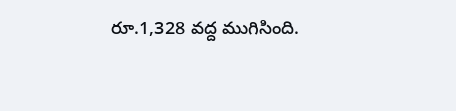రూ.1,328 వద్ద ముగిసింది.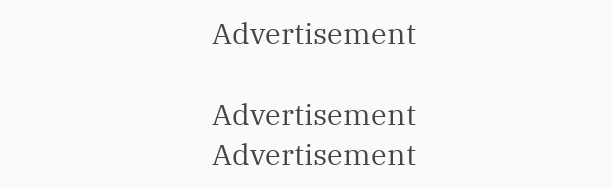Advertisement

Advertisement
Advertisement